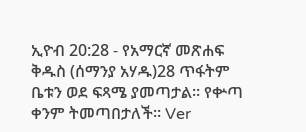ኢዮብ 20:28 - የአማርኛ መጽሐፍ ቅዱስ (ሰማንያ አሃዱ)28 ጥፋትም ቤቱን ወደ ፍጻሜ ያመጣታል። የቍጣ ቀንም ትመጣበታለች። Ver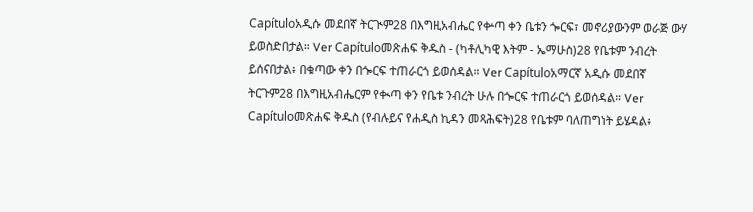Capítuloአዲሱ መደበኛ ትርጒም28 በእግዚአብሔር የቍጣ ቀን ቤቱን ጐርፍ፣ መኖሪያውንም ወራጅ ውሃ ይወስድበታል። Ver Capítuloመጽሐፍ ቅዱስ - (ካቶሊካዊ እትም - ኤማሁስ)28 የቤቱም ንብረት ይሰናበታል፥ በቁጣው ቀን በጐርፍ ተጠራርጎ ይወሰዳል። Ver Capítuloአማርኛ አዲሱ መደበኛ ትርጉም28 በእግዚአብሔርም የቊጣ ቀን የቤቱ ንብረት ሁሉ በጐርፍ ተጠራርጎ ይወሰዳል። Ver Capítuloመጽሐፍ ቅዱስ (የብሉይና የሐዲስ ኪዳን መጻሕፍት)28 የቤቱም ባለጠግነት ይሄዳል፥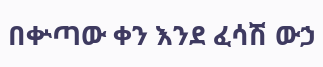በቍጣው ቀን እንደ ፈሳሽ ውኃ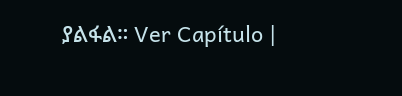ያልፋል። Ver Capítulo |